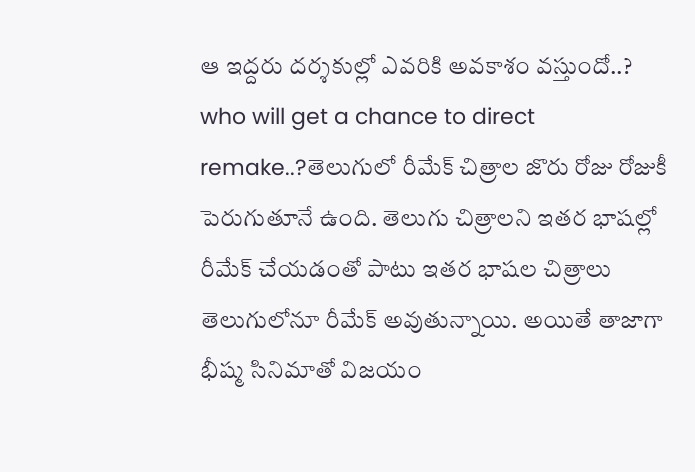ఆ ఇద్దరు దర్శకుల్లో ఎవరికి అవకాశం వస్తుందో..?
who will get a chance to direct remake..?తెలుగులో రీమేక్ చిత్రాల జొరు రోజు రోజుకీ పెరుగుతూనే ఉంది. తెలుగు చిత్రాలని ఇతర భాషల్లో రీమేక్ చేయడంతో పాటు ఇతర భాషల చిత్రాలు తెలుగులోనూ రీమేక్ అవుతున్నాయి. అయితే తాజాగా భీష్మ సినిమాతో విజయం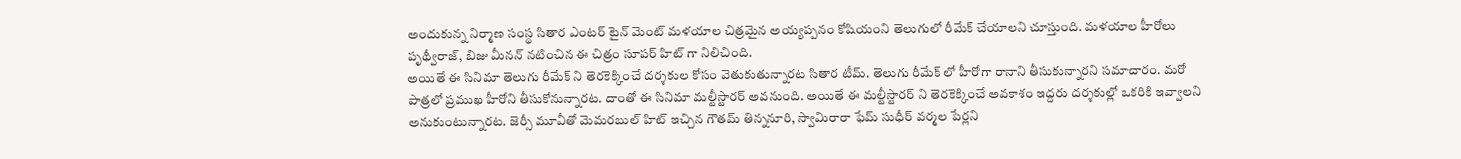అందుకున్న నిర్మాణ సంస్థ సితార ఎంటర్ టైన్ మెంట్ మళయాల చిత్రమైన అయ్యప్పనం కోషియంని తెలుగులో రీమేక్ చేయాలని చూస్తుంది. మళయాల హీరోలు పృథ్వీరాజ్, బిజు మీనన్ నటించిన ఈ చిత్రం సూపర్ హిట్ గా నిలిచింది.
అయితే ఈ సినిమా తెలుగు రీమేక్ ని తెరకెక్కించే దర్శకుల కోసం వెతుకుతున్నారట సితార టీమ్. తెలుగు రీమేక్ లో హీరోగా రానాని తీసుకున్నారని సమాచారం. మరో పాత్రలో ప్రముఖ హీరోని తీసుకోనున్నారట. దాంతో ఈ సినిమా మల్టీస్టారర్ అవనుంది. అయితే ఈ మల్టీస్టారర్ ని తెరకెక్కించే అవకాశం ఇద్దరు దర్శకుల్లో ఒకరికి ఇవ్వాలని అనుకుంటున్నారట. జెర్సీ మూవీతో మెమరబుల్ హిట్ ఇచ్చిన గౌతమ్ తిన్ననూరి, స్వామిరారా ఫేమ్ సుధీర్ వర్మల పేర్లని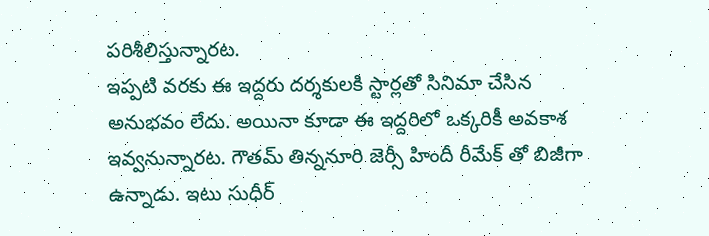పరిశీలిస్తున్నారట.
ఇప్పటి వరకు ఈ ఇద్దరు దర్శకులకి స్టార్లతో సినిమా చేసిన అనుభవం లేదు. అయినా కూడా ఈ ఇద్దరిలో ఒక్కరికీ అవకాశ ఇవ్వనున్నారట. గౌతమ్ తిన్ననూరి జెర్సీ హిందీ రీమేక్ తో బిజీగా ఉన్నాడు. ఇటు సుధీర్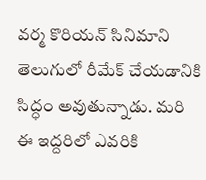వర్మ కొరియన్ సినిమాని తెలుగులో రీమేక్ చేయడానికి సిద్ధం అవుతున్నాడు. మరి ఈ ఇద్దరిలో ఎవరికి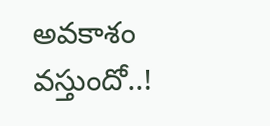అవకాశం వస్తుందో..!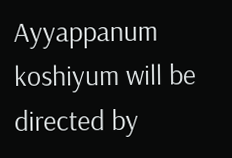Ayyappanum koshiyum will be directed by